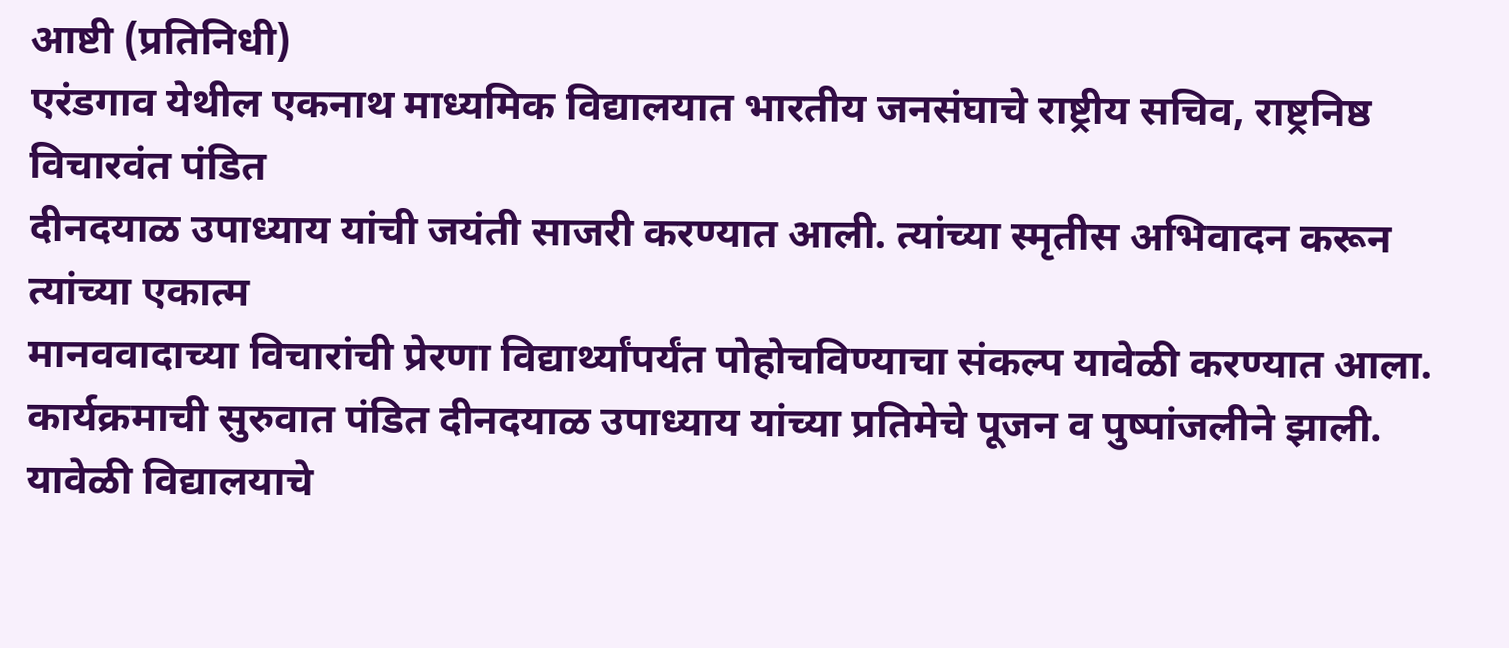आष्टी (प्रतिनिधी)
एरंडगाव येथील एकनाथ माध्यमिक विद्यालयात भारतीय जनसंघाचे राष्ट्रीय सचिव, राष्ट्रनिष्ठ विचारवंत पंडित
दीनदयाळ उपाध्याय यांची जयंती साजरी करण्यात आली. त्यांच्या स्मृतीस अभिवादन करून त्यांच्या एकात्म
मानववादाच्या विचारांची प्रेरणा विद्यार्थ्यांपर्यंत पोहोचविण्याचा संकल्प यावेळी करण्यात आला.
कार्यक्रमाची सुरुवात पंडित दीनदयाळ उपाध्याय यांच्या प्रतिमेचे पूजन व पुष्पांजलीने झाली. यावेळी विद्यालयाचे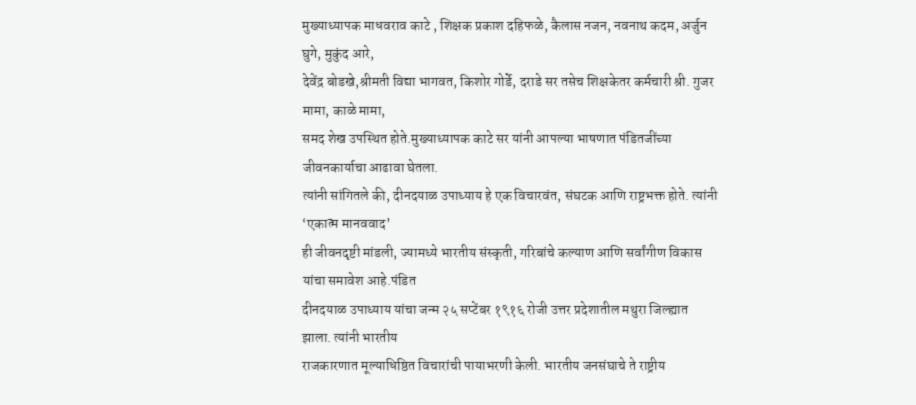मुख्याध्यापक माधवराव काटे , शिक्षक प्रकाश दहिफळे, कैलास नजन, नवनाथ कदम, अर्जुन घुगे, मुकुंद आरे,
देवेंद्र बोडखे,श्रीमती विद्या भागवत, किशोर गोर्डे, दराडे सर तसेच शिक्षकेतर कर्मचारी श्री. गुजर मामा, काळे मामा,
समद शेख उपस्थित होते.मुख्याध्यापक काटे सर यांनी आपल्या भाषणात पंडितजींच्या जीवनकार्याचा आढावा घेतला.
त्यांनी सांगितले की, दीनदयाळ उपाध्याय हे एक विचारवंत, संघटक आणि राष्ट्रभक्त होते. त्यांनी ‘एकात्म मानववाद’
ही जीवनदृष्टी मांडली, ज्यामध्ये भारतीय संस्कृती, गरिबांचे कल्याण आणि सर्वांगीण विकास यांचा समावेश आहे.पंडित
दीनदयाळ उपाध्याय यांचा जन्म २५ सप्टेंबर १९१६ रोजी उत्तर प्रदेशातील मथुरा जिल्ह्यात झाला. त्यांनी भारतीय
राजकारणात मूल्याधिष्ठित विचारांची पायाभरणी केली. भारतीय जनसंघाचे ते राष्ट्रीय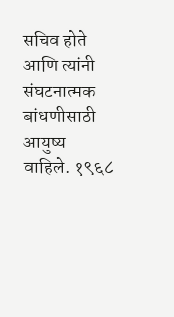सचिव होते आणि त्यांनी
संघटनात्मक बांधणीसाठी आयुष्य वाहिले. १९६८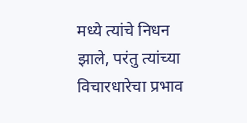मध्ये त्यांचे निधन झाले, परंतु त्यांच्या विचारधारेचा प्रभाव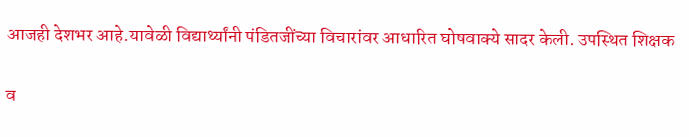आजही देशभर आहे.यावेळी विद्यार्थ्यांनी पंडितजींच्या विचारांवर आधारित घोषवाक्ये सादर केली. उपस्थित शिक्षक

व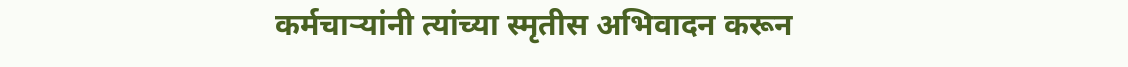कर्मचाऱ्यांनी त्यांच्या स्मृतीस अभिवादन करून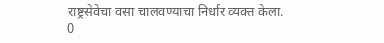राष्ट्रसेवेचा वसा चालवण्याचा निर्धार व्यक्त केला.
0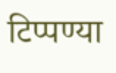टिप्पण्या